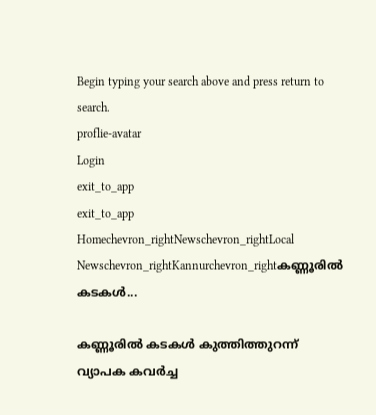Begin typing your search above and press return to search.
proflie-avatar
Login
exit_to_app
exit_to_app
Homechevron_rightNewschevron_rightLocal Newschevron_rightKannurchevron_rightകണ്ണൂരിൽ കടകൾ...

കണ്ണൂരിൽ കടകൾ കുത്തിത്തുറന്ന് വ്യാപക കവർച്ച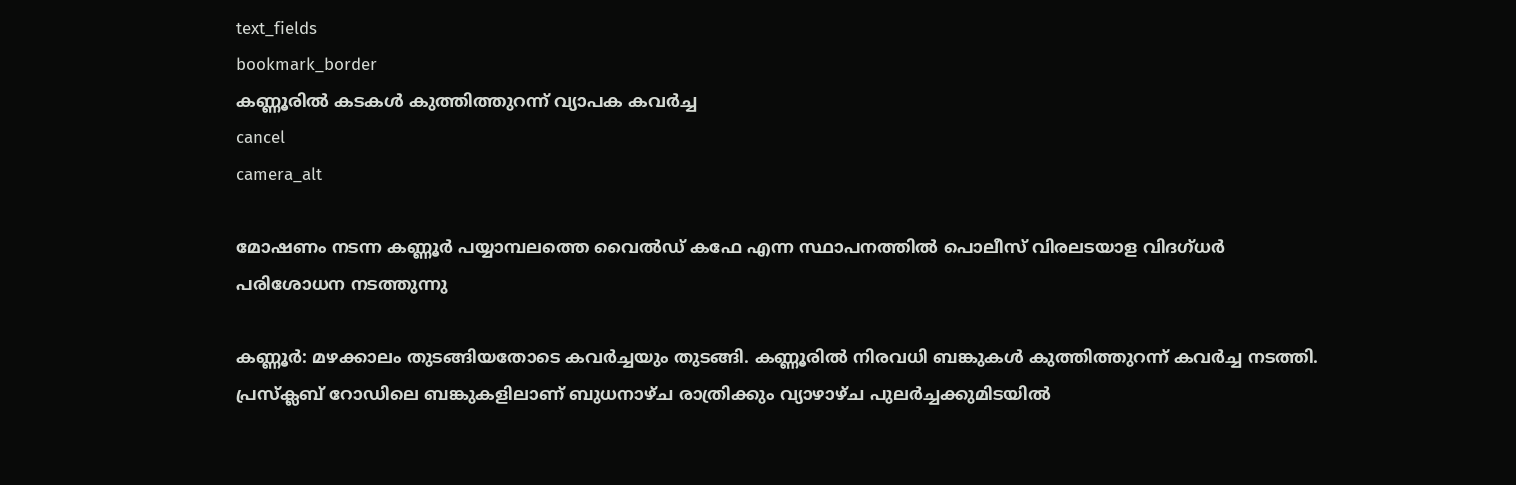text_fields
bookmark_border
കണ്ണൂരിൽ കടകൾ കുത്തിത്തുറന്ന് വ്യാപക കവർച്ച
cancel
camera_alt

മോഷണം നടന്ന കണ്ണൂർ പയ്യാമ്പലത്തെ വൈൽഡ് കഫേ എന്ന സ്ഥാപനത്തിൽ പൊലീസ് വിരലടയാള വിദഗ്ധർ പരിശോധന നടത്തുന്നു

കണ്ണൂര്‍: മഴക്കാലം തുടങ്ങിയതോടെ കവര്‍ച്ചയും തുടങ്ങി. കണ്ണൂരില്‍ നിരവധി ബങ്കുകള്‍ കുത്തിത്തുറന്ന് കവര്‍ച്ച നടത്തി. പ്രസ്‌ക്ലബ് റോഡിലെ ബങ്കുകളിലാണ് ബുധനാഴ്ച രാത്രിക്കും വ്യാഴാഴ്ച പുലര്‍ച്ചക്കുമിടയില്‍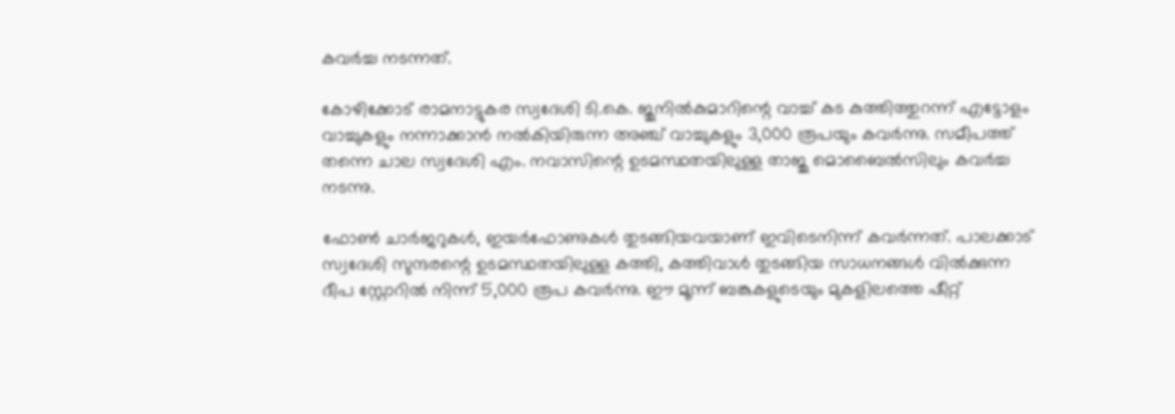കവര്‍ച്ച നടന്നത്.

കോഴിക്കോട് രാമനാട്ടുകര സ്വദേശി ടി.കെ. ജുനില്‍കുമാറിന്റെ വാച്ച് കട കുത്തിത്തുറന്ന് എട്ടോളം വാച്ചുകളും നന്നാക്കാന്‍ നല്‍കിയിരുന്ന അഞ്ച് വാച്ചുകളും 3,000 രൂപയും കവര്‍ന്നു. സമീപത്ത് തന്നെ ചാല സ്വദേശി എം. നവാസിന്റെ ഉടമസ്ഥതയിലുള്ള താജു മൊബൈല്‍സിലും കവര്‍ച്ച നടന്നു.

ഫോണ്‍ ചാര്‍ജറുകള്‍, ഇയര്‍ഫോണുകള്‍ തുടങ്ങിയവയാണ് ഇവിടെനിന്ന് കവര്‍ന്നത്. പാലക്കാട് സ്വദേശി സുന്ദരന്റെ ഉടമസ്ഥതയിലുള്ള കത്തി, കത്തിവാള്‍ തുടങ്ങിയ സാധനങ്ങള്‍ വില്‍ക്കുന്ന ദീപ സ്റ്റോറില്‍ നിന്ന് 5,000 രൂപ കവര്‍ന്നു. ഈ മൂന്ന് ബങ്കുകളുടെയും മുകളിലത്തെ ഷീറ്റ്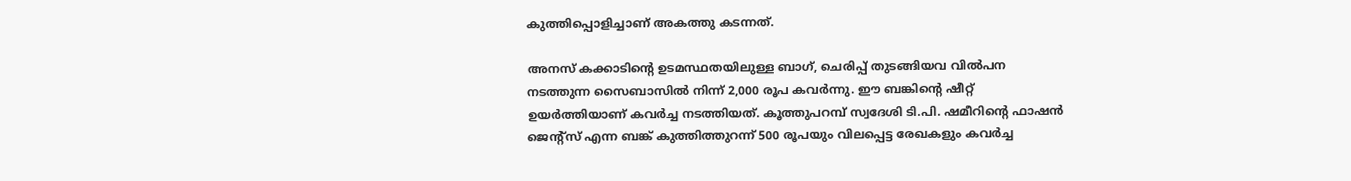കുത്തിപ്പൊളിച്ചാണ് അകത്തു കടന്നത്.

അനസ് കക്കാടിന്റെ ഉടമസ്ഥതയിലുള്ള ബാഗ്, ചെരിപ്പ് തുടങ്ങിയവ വില്‍പന നടത്തുന്ന സൈബാസില്‍ നിന്ന് 2,000 രൂപ കവര്‍ന്നു. ഈ ബങ്കിന്റെ ഷീറ്റ് ഉയര്‍ത്തിയാണ് കവര്‍ച്ച നടത്തിയത്. കൂത്തുപറമ്പ് സ്വദേശി ടി.പി. ഷമീറിന്റെ ഫാഷന്‍ ജെന്റ്‌സ് എന്ന ബങ്ക് കുത്തിത്തുറന്ന് 500 രൂപയും വിലപ്പെട്ട രേഖകളും കവര്‍ച്ച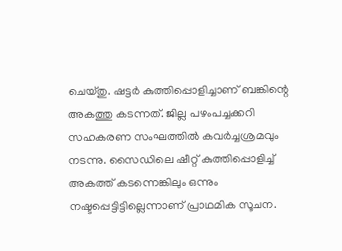ചെയ്തു. ഷട്ടര്‍ കുത്തിപ്പൊളിച്ചാണ് ബങ്കിന്റെ അകത്തു കടന്നത്. ജില്ല പഴംപച്ചക്കറി സഹകരണ സംഘത്തില്‍ കവര്‍ച്ചശ്രമവും നടന്നു. സൈഡിലെ ഷീറ്റ് കുത്തിപ്പൊളിച്ച് അകത്ത് കടന്നെങ്കിലും ഒന്നും നഷ്ടപ്പെട്ടിട്ടില്ലെന്നാണ് പ്രാഥമിക സൂചന.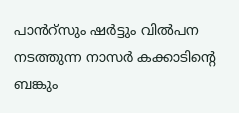പാൻറ്സും ഷര്‍ട്ടും വില്‍പന നടത്തുന്ന നാസര്‍ കക്കാടിന്റെ ബങ്കും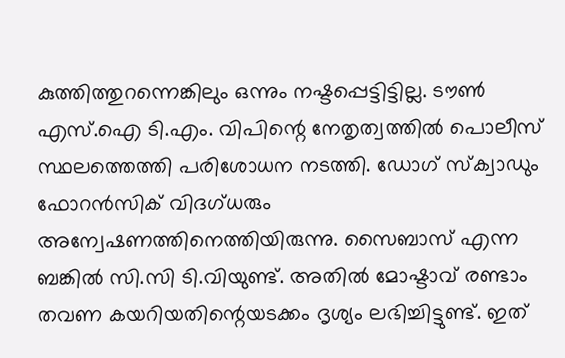കുത്തിത്തുറന്നെങ്കിലും ഒന്നും നഷ്ടപ്പെട്ടിട്ടില്ല. ടൗണ്‍ എസ്.ഐ ടി.എം. വിപിന്റെ നേതൃത്വത്തിൽ പൊലീസ് സ്ഥലത്തെത്തി പരിശോധന നടത്തി. ഡോഗ് സ്‌ക്വാഡും ഫോറന്‍സിക് വിദഗ്ധരും അന്വേഷണത്തിനെത്തിയിരുന്നു. സൈബാസ് എന്ന ബങ്കില്‍ സി.സി ടി.വിയുണ്ട്. അതില്‍ മോഷ്ടാവ് രണ്ടാം തവണ കയറിയതിന്റെയടക്കം ദൃശ്യം ലഭിച്ചിട്ടുണ്ട്. ഇത്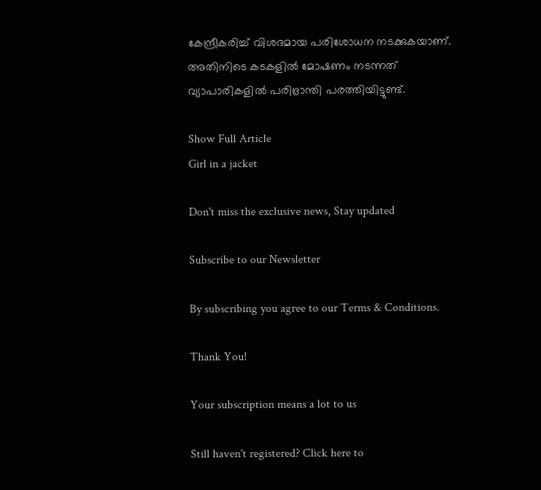കേന്ദ്രീകരിച്ച് വിശദമായ പരിശോധന നടക്കുകയാണ്. അതിനിടെ കടകളിൽ മോഷണം നടന്നത് വ്യാപാരികളിൽ പരിഭ്രാന്തി പരത്തിയിട്ടുണ്ട്.

Show Full Article
Girl in a jacket

Don't miss the exclusive news, Stay updated

Subscribe to our Newsletter

By subscribing you agree to our Terms & Conditions.

Thank You!

Your subscription means a lot to us

Still haven't registered? Click here to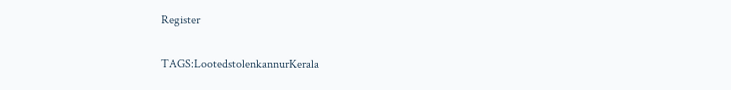Register

TAGS:LootedstolenkannurKerala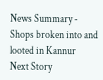News Summary - Shops broken into and looted in Kannur
Next Story